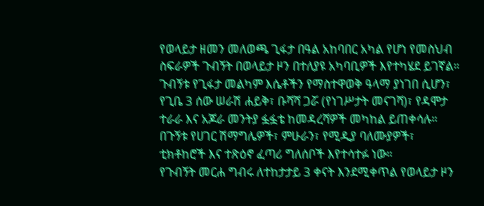የወላይታ ዘመን መለወጫ ጊፋታ በዓል አከባበር አካል የሆነ የመስህብ ስፍራዎች ጉብኝት በወላይታ ዞን በተለያዩ አካባቢዎች እየተካሄደ ይገኛል።
ጉብኝቱ የጊፋታ መልካም እሴቶችን የማስተዋወቅ ዓላማ ያነገበ ሲሆን፣ የጊቤ 3 ሰው ሠራሽ ሐይቅ፣ ቡሻሻ ጋሯ (የነገሥታት መናገሻ)፣ የዳሞታ ተራራ እና አጆራ መንትያ ፏፏቴ ከመዳረሻዎች መካከል ይጠቀሳሉ።
በጉኝቱ የሀገር ሽማግሌዎች፣ ምሁራን፣ የሚዲያ ባለሙያዎች፣ ቲክቶከሮች እና ተጽዕኖ ፈጣሪ ግለሰቦች እየተሳተፉ ነው።
የጉብኝት መርሐ ግብሩ ለተከታታይ 3 ቀናት እንደሚቀጥል የወላይታ ዞን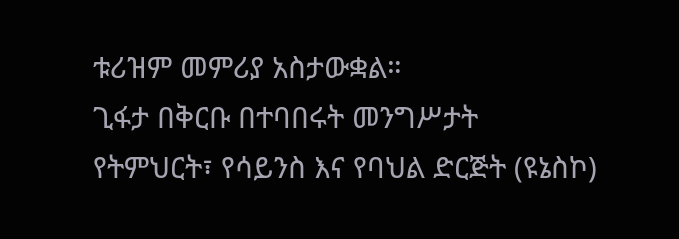ቱሪዝም መምሪያ አስታውቋል።
ጊፋታ በቅርቡ በተባበሩት መንግሥታት የትምህርት፣ የሳይንስ እና የባህል ድርጅት (ዩኔስኮ)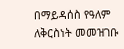በማይዳሰስ የዓለም ለቅርስነት መመዝገቡ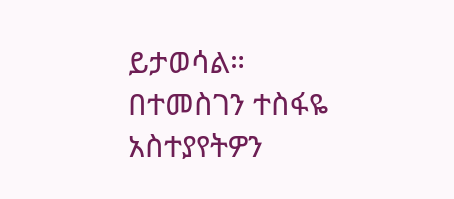ይታወሳል።
በተመስገን ተስፋዬ
አስተያየትዎን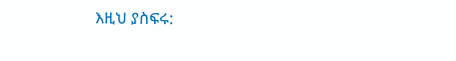እዚህ ያስፍሩ: